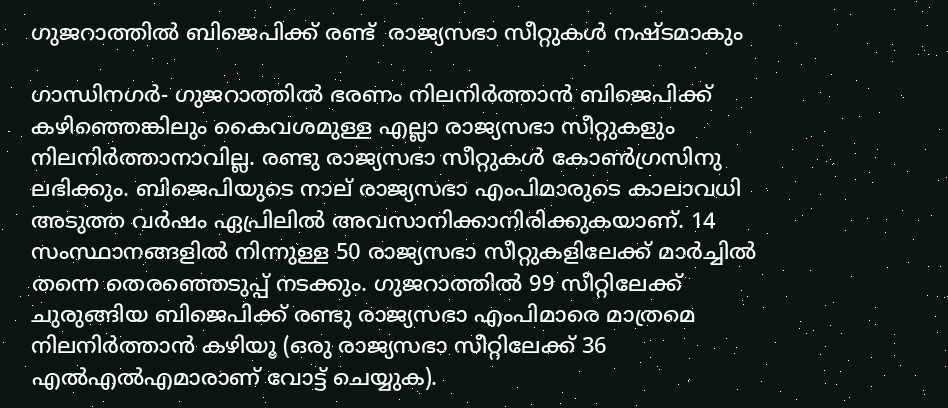ഗുജറാത്തില്‍ ബിജെപിക്ക് രണ്ട്  രാജ്യസഭാ സീറ്റുകള്‍ നഷ്ടമാകും

ഗാന്ധിനഗര്‍- ഗുജറാത്തില്‍ ഭരണം നിലനിര്‍ത്താന്‍ ബിജെപിക്ക് കഴിഞ്ഞെങ്കിലും കൈവശമുള്ള എല്ലാ രാജ്യസഭാ സീറ്റുകളും നിലനിര്‍ത്താനാവില്ല. രണ്ടു രാജ്യസഭാ സീറ്റുകള്‍ കോണ്‍ഗ്രസിനു ലഭിക്കും. ബിജെപിയുടെ നാല് രാജ്യസഭാ എംപിമാരുടെ കാലാവധി അടുത്ത വര്‍ഷം ഏപ്രിലില്‍ അവസാനിക്കാനിരിക്കുകയാണ്. 14 സംസ്ഥാനങ്ങളില്‍ നിന്നുള്ള 50 രാജ്യസഭാ സീറ്റുകളിലേക്ക് മാര്‍ച്ചില്‍ തന്നെ തെരഞ്ഞെടുപ്പ് നടക്കും. ഗുജറാത്തില്‍ 99 സീറ്റിലേക്ക് ചുരുങ്ങിയ ബിജെപിക്ക് രണ്ടു രാജ്യസഭാ എംപിമാരെ മാത്രമെ നിലനിര്‍ത്താന്‍ കഴിയൂ (ഒരു രാജ്യസഭാ സീറ്റിലേക്ക് 36 എല്‍എല്‍എമാരാണ് വോട്ട് ചെയ്യുക).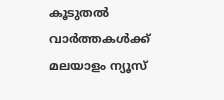കൂടുതല്‍ വാര്‍ത്തകള്‍ക്ക് മലയാളം ന്യൂസ്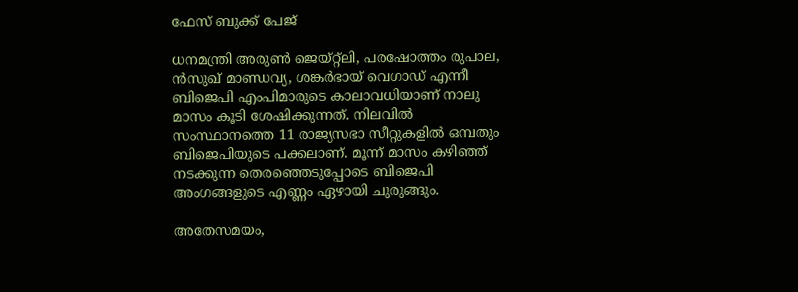ഫേസ് ബുക്ക് പേജ്

ധനമന്ത്രി അരുണ്‍ ജെയ്റ്റ്ലി, പരഷോത്തം രുപാല, ന്‍സുഖ് മാണ്ഡവ്യ, ശങ്കര്‍ഭായ് വെഗാഡ് എന്നീ ബിജെപി എംപിമാരുടെ കാലാവധിയാണ് നാലു മാസം കൂടി ശേഷിക്കുന്നത്. നിലവില്‍ സംസ്ഥാനത്തെ 11 രാജ്യസഭാ സീറ്റുകളില്‍ ഒമ്പതും ബിജെപിയുടെ പക്കലാണ്. മൂന്ന് മാസം കഴിഞ്ഞ് നടക്കുന്ന തെരഞ്ഞെടുപ്പോടെ ബിജെപി അംഗങ്ങളുടെ എണ്ണം ഏഴായി ചുരുങ്ങും.

അതേസമയം,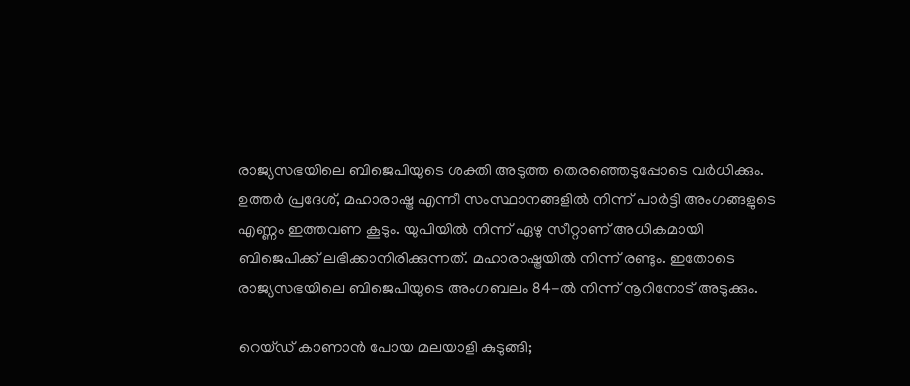രാജ്യസഭയിലെ ബിജെപിയുടെ ശക്തി അടുത്ത തെരഞ്ഞെടുപ്പോടെ വര്‍ധിക്കും. ഉത്തര്‍ പ്രദേശ്, മഹാരാഷ്ട്ര എന്നീ സംസ്ഥാനങ്ങളില്‍ നിന്ന് പാര്‍ട്ടി അംഗങ്ങളുടെ എണ്ണം ഇത്തവണ കൂടും. യുപിയില്‍ നിന്ന് ഏഴു സീറ്റാണ് അധികമായി ബിജെപിക്ക് ലഭിക്കാനിരിക്കുന്നത്. മഹാരാഷ്ട്രയില്‍ നിന്ന് രണ്ടും. ഇതോടെ രാജ്യസഭയിലെ ബിജെപിയുടെ അംഗബലം 84-ല്‍ നിന്ന് നൂറിനോട് അടുക്കും.

റെയ്ഡ് കാണാന്‍ പോയ മലയാളി കുടുങ്ങി;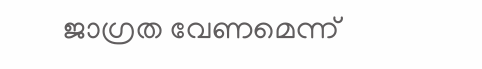ജാഗ്രത വേണമെന്ന്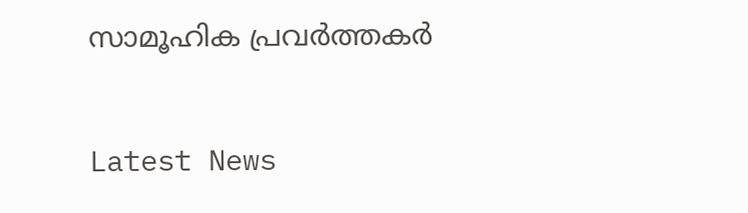സാമൂഹിക പ്രവര്‍ത്തകര്‍

Latest News